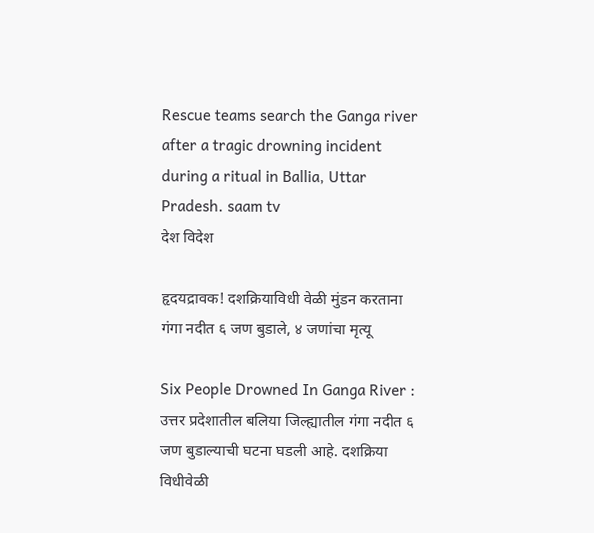Rescue teams search the Ganga river after a tragic drowning incident during a ritual in Ballia, Uttar Pradesh. saam tv
देश विदेश

हृदयद्रावक! दशक्रियाविधी वेळी मुंडन करताना गंगा नदीत ६ जण बुडाले, ४ जणांचा मृत्यू

Six People Drowned In Ganga River : उत्तर प्रदेशातील बलिया जिल्ह्यातील गंगा नदीत ६ जण बुडाल्याची घटना घडली आहे. दशक्रिया विधीवेळी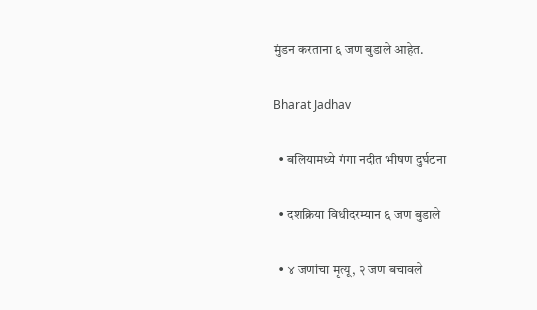मुंडन करताना ६ जण बुडाले आहेत.

Bharat Jadhav

  • बलियामध्ये गंगा नदीत भीषण दुर्घटना

  • दशक्रिया विधीदरम्यान ६ जण बुडाले

  • ४ जणांचा मृत्यू, २ जण बचावले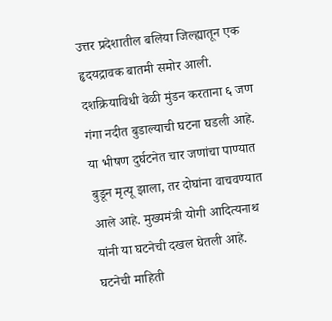उत्तर प्रदेशातील बलिया जिल्ह्यातून एक हृदयद्रावक बातमी समोर आली. दशक्रियाविधी वेळी मुंडन करताना ६ जण गंगा नदीत बुडाल्याची घटना घडली आहे. या भीषण दुर्घटनेत चार जणांचा पाण्यात बुडून मृत्यू झाला, तर दोघांना वाचवण्यात आले आहे. मुख्यमंत्री योगी आदित्यनाथ यांनी या घटनेची दखल घेतली आहे. घटनेची माहिती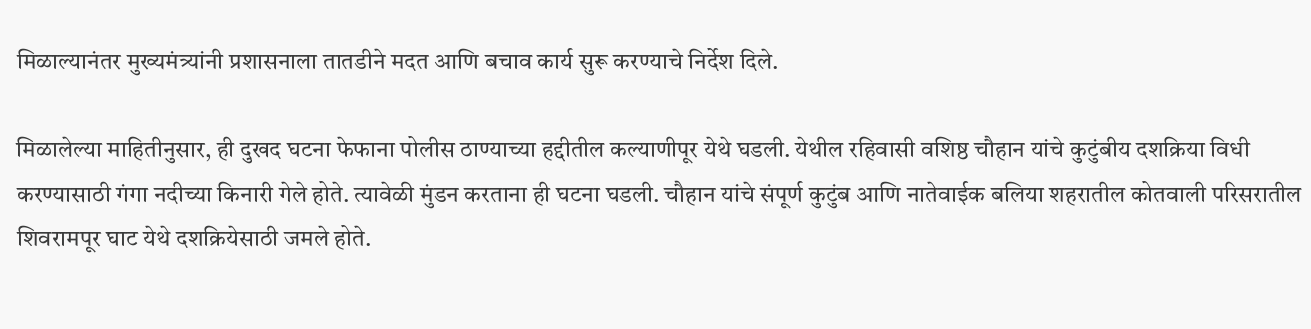मिळाल्यानंतर मुख्यमंत्र्यांनी प्रशासनाला तातडीने मदत आणि बचाव कार्य सुरू करण्याचे निर्देश दिले.

मिळालेल्या माहितीनुसार, ही दुखद घटना फेफाना पोलीस ठाण्याच्या हद्दीतील कल्याणीपूर येथे घडली. येथील रहिवासी वशिष्ठ चौहान यांचे कुटुंबीय दशक्रिया विधी करण्यासाठी गंगा नदीच्या किनारी गेले होते. त्यावेळी मुंडन करताना ही घटना घडली. चौहान यांचे संपूर्ण कुटुंब आणि नातेवाईक बलिया शहरातील कोतवाली परिसरातील शिवरामपूर घाट येथे दशक्रियेसाठी जमले होते.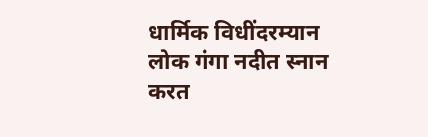धार्मिक विधींदरम्यान लोक गंगा नदीत स्नान करत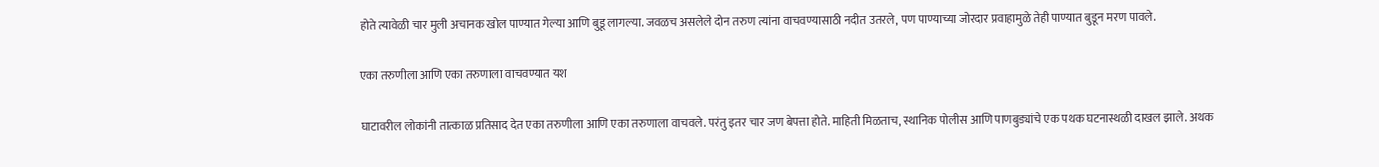होते त्यावेळी चार मुली अचानक खोल पाण्यात गेल्या आणि बुडू लागल्या. जवळच असलेले दोन तरुण त्यांना वाचवण्यासाठी नदीत उतरले, पण पाण्याच्या जोरदार प्रवाहामुळे तेही पाण्यात बुडून मरण पावले.

एका तरुणीला आणि एका तरुणाला वाचवण्यात यश

घाटावरील लोकांनी तात्काळ प्रतिसाद देत एका तरुणीला आणि एका तरुणाला वाचवले. परंतु इतर चार जण बेपत्ता होते. माहिती मिळताच, स्थानिक पोलीस आणि पाणबुड्यांचे एक पथक घटनास्थळी दाखल झाले. अथक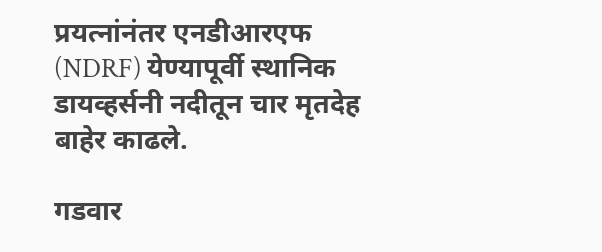प्रयत्नांनंतर एनडीआरएफ (NDRF) येण्यापूर्वी स्थानिक डायव्हर्सनी नदीतून चार मृतदेह बाहेर काढले.

गडवार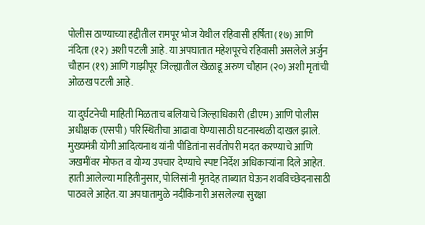पोलीस ठाण्याच्या हद्दीतील रामपूर भोज येथील रहिवासी हर्षिता (१७) आणि नंदिता (१२) अशी पटली आहे. या अपघातात महेशपूरचे रहिवासी असलेले अर्जुन चौहान (१९) आणि गाझीपूर जिल्ह्यातील खेळाडू अरुण चौहान (२०) अशी मृतांची ओळख पटली आहे.

या दुर्घटनेची माहिती मिळताच बलियाचे जिल्हाधिकारी (डीएम) आणि पोलीस अधीक्षक (एसपी) परिस्थितीचा आढावा घेण्यासाठी घटनास्थळी दाखल झाले. मुख्यमंत्री योगी आदित्यनाथ यांनी पीडितांना सर्वतोपरी मदत करण्याचे आणि जखमींवर मोफत व योग्य उपचार देण्याचे स्पष्ट निर्देश अधिकाऱ्यांना दिले आहेत. हाती आलेल्या माहितीनुसार, पोलिसांनी मृतदेह ताब्यात घेऊन शवविच्छेदनासाठी पाठवले आहेत. या अपघातामुळे नदीकिनारी असलेल्या सुरक्षा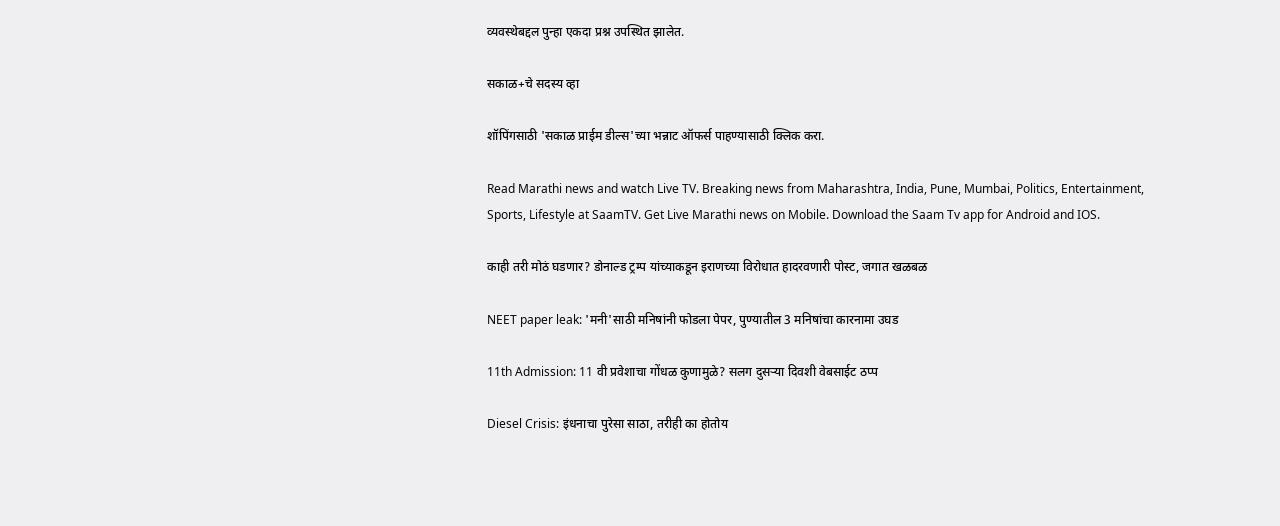व्यवस्थेबद्दल पुन्हा एकदा प्रश्न उपस्थित झालेत.

सकाळ+चे सदस्य व्हा

शॉपिंगसाठी 'सकाळ प्राईम डील्स'च्या भन्नाट ऑफर्स पाहण्यासाठी क्लिक करा.

Read Marathi news and watch Live TV. Breaking news from Maharashtra, India, Pune, Mumbai, Politics, Entertainment, Sports, Lifestyle at SaamTV. Get Live Marathi news on Mobile. Download the Saam Tv app for Android and IOS.

काही तरी मोठं घडणार? डोनाल्ड ट्रम्प यांच्याकडून इराणच्या विरोधात हादरवणारी पोस्ट, जगात खळबळ

NEET paper leak: 'मनी'साठी मनिषांनी फोडला पेपर, पुण्यातील 3 मनिषांचा कारनामा उघड

11th Admission: 11 वी प्रवेशाचा गोंधळ कुणामुळे? सलग दुसऱ्या दिवशी वेबसाईट ठप्प

Diesel Crisis: इंधनाचा पुरेसा साठा, तरीही का होतोय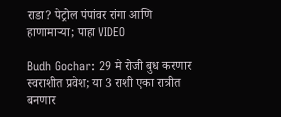राडा? पेट्रोल पंपांवर रांगा आणि हाणामाऱ्या; पाहा VIDEO

Budh Gochar: 29 मे रोजी बुध करणार स्वराशीत प्रवेश; या 3 राशी एका रात्रीत बनणार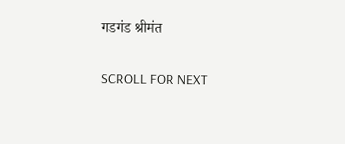गडगंड श्रीमंत

SCROLL FOR NEXT